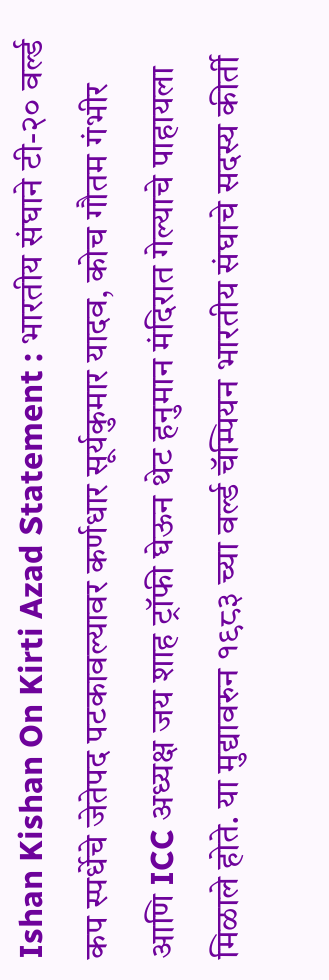Ishan Kishan On Kirti Azad Statement : भारतीय संघाने टी-२० वर्ल्ड कप स्पर्धेचे जेतेपद पटकावल्यावर कर्णधार सूर्यकुमार यादव, कोच गौतम गंभीर आणि ICC अध्यक्ष जय शाह ट्रॉफी घेऊन थेट हनुमान मंदिरात गेल्याचे पाहायला मिळाले होते. या मुद्यावरुन १९८३ च्या वर्ल्ड चॅम्पियन भारतीय संघाचे सदस्य कीर्ती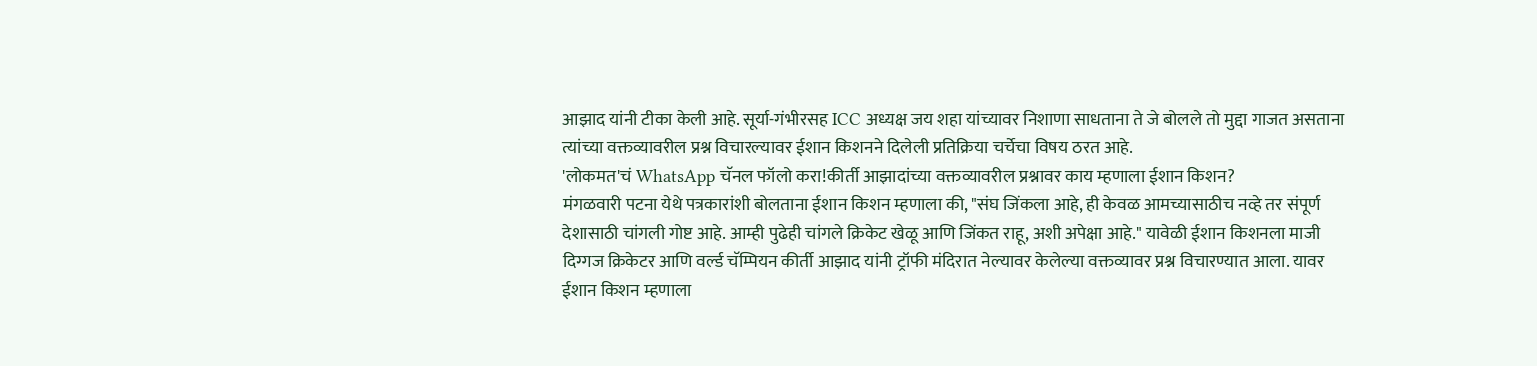आझाद यांनी टीका केली आहे. सूर्या-गंभीरसह ICC अध्यक्ष जय शहा यांच्यावर निशाणा साधताना ते जे बोलले तो मुद्दा गाजत असताना त्यांच्या वक्तव्यावरील प्रश्न विचारल्यावर ईशान किशनने दिलेली प्रतिक्रिया चर्चेचा विषय ठरत आहे.
'लोकमत'चं WhatsApp चॅनल फॉलो करा!कीर्ती आझादांच्या वक्तव्यावरील प्रश्नावर काय म्हणाला ईशान किशन?
मंगळवारी पटना येथे पत्रकारांशी बोलताना ईशान किशन म्हणाला की, "संघ जिंकला आहे, ही केवळ आमच्यासाठीच नव्हे तर संपूर्ण देशासाठी चांगली गोष्ट आहे. आम्ही पुढेही चांगले क्रिकेट खेळू आणि जिंकत राहू, अशी अपेक्षा आहे." यावेळी ईशान किशनला माजी दिग्गज क्रिकेटर आणि वर्ल्ड चॅम्पियन कीर्ती आझाद यांनी ट्रॉफी मंदिरात नेल्यावर केलेल्या वक्तव्यावर प्रश्न विचारण्यात आला. यावर ईशान किशन म्हणाला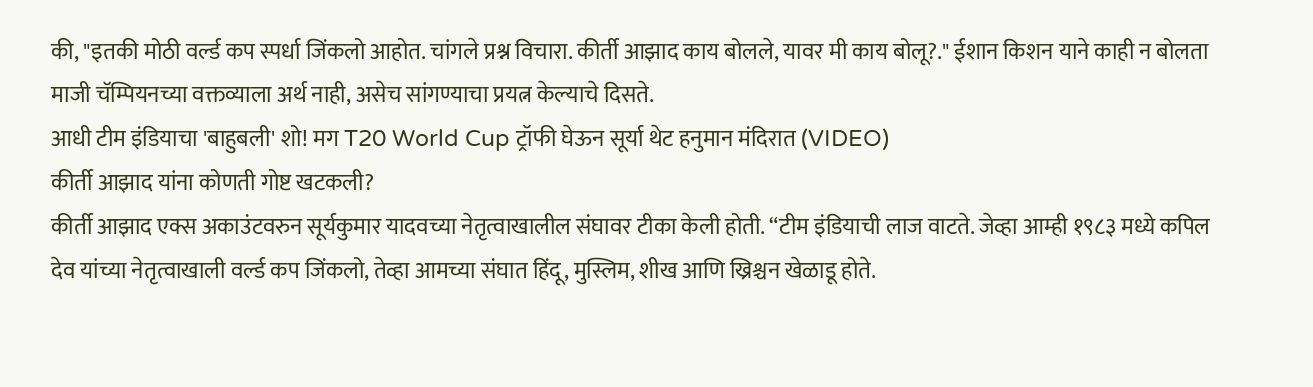की, "इतकी मोठी वर्ल्ड कप स्पर्धा जिंकलो आहोत. चांगले प्रश्न विचारा. कीर्ती आझाद काय बोलले, यावर मी काय बोलू?." ईशान किशन याने काही न बोलता माजी चॅम्पियनच्या वक्तव्याला अर्थ नाही, असेच सांगण्याचा प्रयत्न केल्याचे दिसते.
आधी टीम इंडियाचा 'बाहुबली' शो! मग T20 World Cup ट्रॉफी घेऊन सूर्या थेट हनुमान मंदिरात (VIDEO)
कीर्ती आझाद यांना कोणती गोष्ट खटकली?
कीर्ती आझाद एक्स अकाउंटवरुन सूर्यकुमार यादवच्या नेतृत्वाखालील संघावर टीका केली होती. “टीम इंडियाची लाज वाटते. जेव्हा आम्ही १९८३ मध्ये कपिल देव यांच्या नेतृत्वाखाली वर्ल्ड कप जिंकलो, तेव्हा आमच्या संघात हिंदू, मुस्लिम, शीख आणि ख्रिश्चन खेळाडू होते.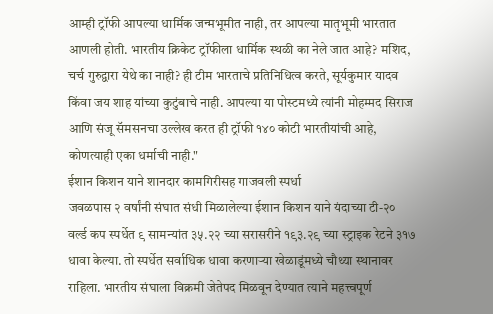आम्ही ट्रॉफी आपल्या धार्मिक जन्मभूमीत नाही, तर आपल्या मातृभूमी भारतात आणली होती. भारतीय क्रिकेट ट्रॉफीला धार्मिक स्थळी का नेले जात आहे? मशिद, चर्च गुरुद्वारा येथे का नाही? ही टीम भारताचे प्रतिनिधित्व करते, सूर्यकुमार यादव किंवा जय शाह यांच्या कुटुंबाचे नाही. आपल्या या पोस्टमध्ये त्यांनी मोहम्मद सिराज आणि संजू सॅमसनचा उल्लेख करत ही ट्रॉफी १४० कोटी भारतीयांची आहे, कोणत्याही एका धर्माची नाही."
ईशान किशन याने शानदार कामगिरीसह गाजवली स्पर्धा
जवळपास २ वर्षांनी संघात संधी मिळालेल्या ईशान किशन याने यंदाच्या टी-२० वर्ल्ड कप स्पर्धेत ९ सामन्यांत ३५.२२ च्या सरासरीने १९३.२९ च्या स्ट्राइक रेटने ३१७ धावा केल्या. तो स्पर्धेत सर्वाधिक धावा करणाऱ्या खेळाडूंमध्ये चौथ्या स्थानावर राहिला. भारतीय संघाला विक्रमी जेतेपद मिळवून देण्यात त्याने महत्त्वपूर्ण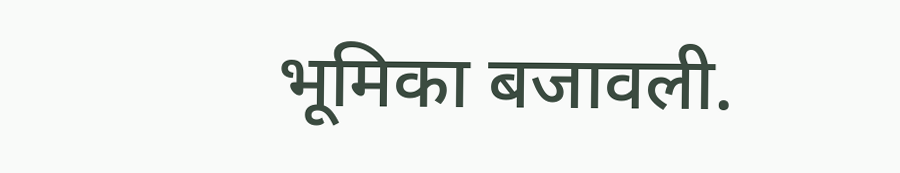भूमिका बजावली.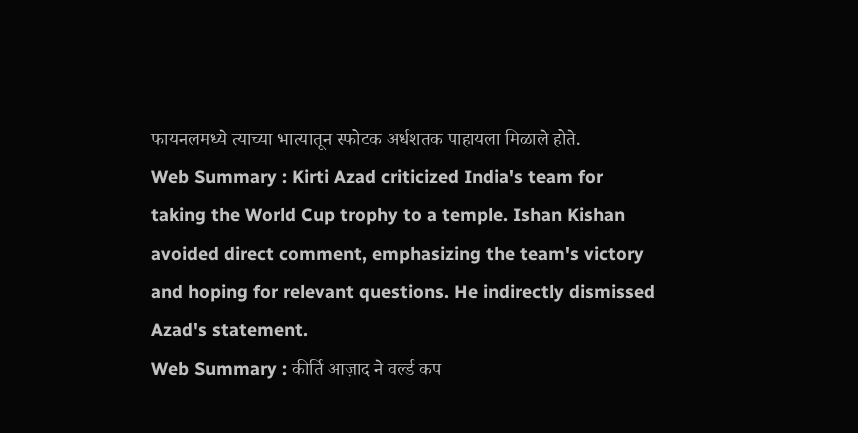फायनलमध्ये त्याच्या भात्यातून स्फोटक अर्धशतक पाहायला मिळाले होते.
Web Summary : Kirti Azad criticized India's team for taking the World Cup trophy to a temple. Ishan Kishan avoided direct comment, emphasizing the team's victory and hoping for relevant questions. He indirectly dismissed Azad's statement.
Web Summary : कीर्ति आज़ाद ने वर्ल्ड कप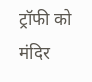ट्रॉफी को मंदिर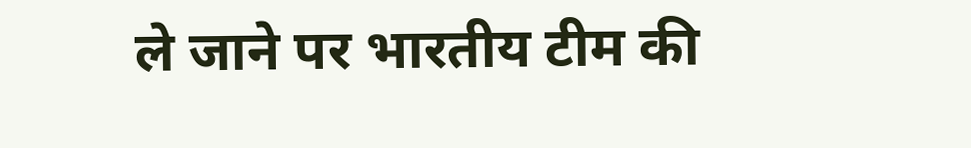ले जाने पर भारतीय टीम की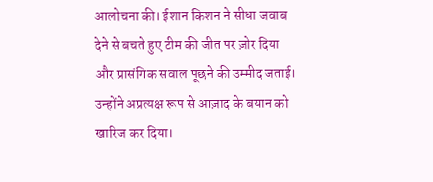आलोचना की। ईशान किशन ने सीधा जवाब देने से बचते हुए टीम की जीत पर ज़ोर दिया और प्रासंगिक सवाल पूछने की उम्मीद जताई। उन्होंने अप्रत्यक्ष रूप से आज़ाद के बयान को खारिज कर दिया।